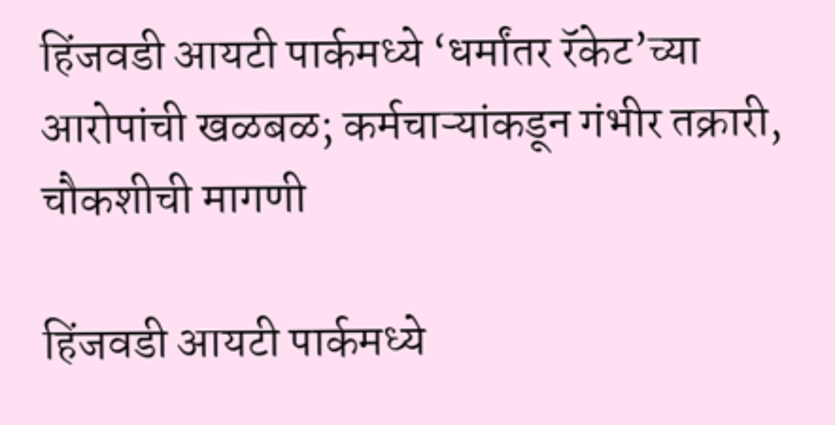हिंजवडी आयटी पार्कमध्ये ‘धर्मांतर रॅकेट’च्या आरोपांची खळबळ; कर्मचाऱ्यांकडून गंभीर तक्रारी, चौकशीची मागणी

हिंजवडी आयटी पार्कमध्ये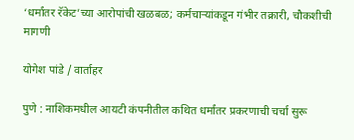‘धर्मांतर रॅकेट’च्या आरोपांची खळबळ; कर्मचाऱ्यांकडून गंभीर तक्रारी, चौकशीची मागणी

योगेश पांडे / वार्ताहर

पुणे : नाशिकमधील आयटी कंपनीतील कथित धर्मांतर प्रकरणाची चर्चा सुरू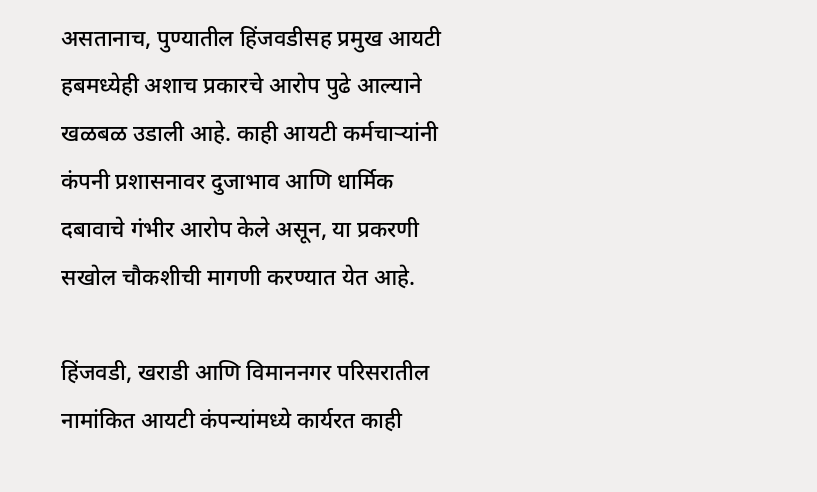असतानाच, पुण्यातील हिंजवडीसह प्रमुख आयटी हबमध्येही अशाच प्रकारचे आरोप पुढे आल्याने खळबळ उडाली आहे. काही आयटी कर्मचाऱ्यांनी कंपनी प्रशासनावर दुजाभाव आणि धार्मिक दबावाचे गंभीर आरोप केले असून, या प्रकरणी सखोल चौकशीची मागणी करण्यात येत आहे.

हिंजवडी, खराडी आणि विमाननगर परिसरातील नामांकित आयटी कंपन्यांमध्ये कार्यरत काही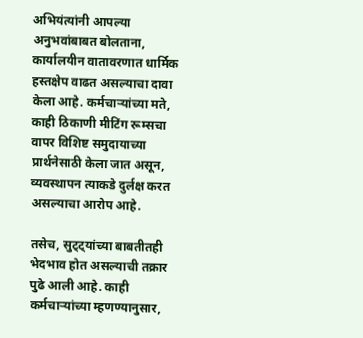अभियंत्यांनी आपल्या अनुभवांबाबत बोलताना, कार्यालयीन वातावरणात धार्मिक हस्तक्षेप वाढत असल्याचा दावा केला आहे. कर्मचाऱ्यांच्या मते, काही ठिकाणी मीटिंग रूम्सचा वापर विशिष्ट समुदायाच्या प्रार्थनेसाठी केला जात असून, व्यवस्थापन त्याकडे दुर्लक्ष करत असल्याचा आरोप आहे.

तसेच, सुट्ट्यांच्या बाबतीतही भेदभाव होत असल्याची तक्रार पुढे आली आहे. काही कर्मचाऱ्यांच्या म्हणण्यानुसार,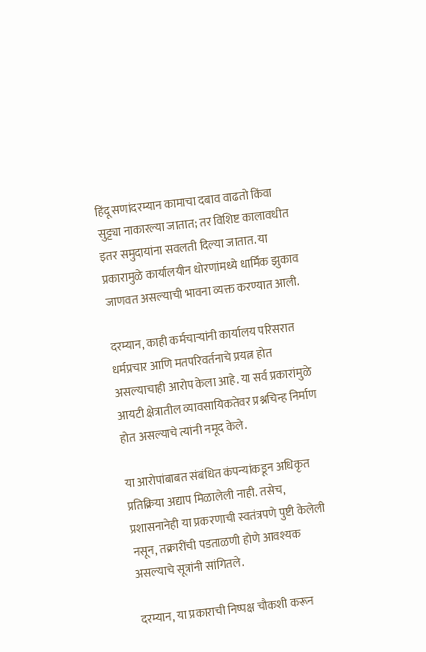हिंदू सणांदरम्यान कामाचा दबाव वाढतो किंवा सुट्ट्या नाकारल्या जातात; तर विशिष्ट कालावधीत इतर समुदायांना सवलती दिल्या जातात. या प्रकारामुळे कार्यालयीन धोरणांमध्ये धार्मिक झुकाव जाणवत असल्याची भावना व्यक्त करण्यात आली.

दरम्यान, काही कर्मचाऱ्यांनी कार्यालय परिसरात धर्मप्रचार आणि मतपरिवर्तनाचे प्रयत्न होत असल्याचाही आरोप केला आहे. या सर्व प्रकारांमुळे आयटी क्षेत्रातील व्यावसायिकतेवर प्रश्नचिन्ह निर्माण होत असल्याचे त्यांनी नमूद केले.

या आरोपांबाबत संबंधित कंपन्यांकडून अधिकृत प्रतिक्रिया अद्याप मिळालेली नाही. तसेच, प्रशासनानेही या प्रकरणाची स्वतंत्रपणे पुष्टी केलेली नसून, तक्रारींची पडताळणी होणे आवश्यक असल्याचे सूत्रांनी सांगितले.

दरम्यान, या प्रकाराची निष्पक्ष चौकशी करून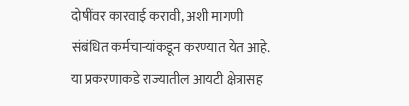दोषींवर कारवाई करावी, अशी मागणी संबंधित कर्मचाऱ्यांकडून करण्यात येत आहे. या प्रकरणाकडे राज्यातील आयटी क्षेत्रासह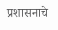प्रशासनाचे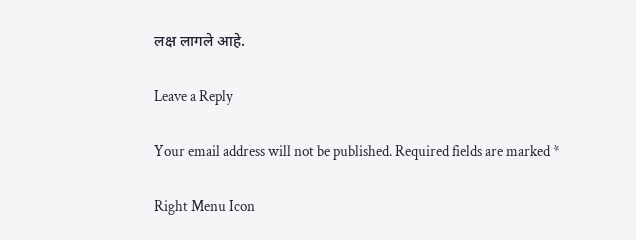लक्ष लागले आहे.

Leave a Reply

Your email address will not be published. Required fields are marked *

Right Menu Icon